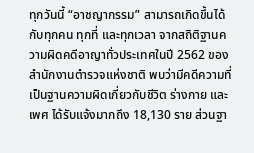ทุกวันนี้ “อาชญากรรม” สามารถเกิดขึ้นได้กับทุกคน ทุกที่ และทุกเวลา จากสถิติฐานความผิดคดีอาญาทั่วประเทศในปี 2562 ของสำนักงานตำรวจแห่งชาติ พบว่ามีคดีความที่เป็นฐานความผิดเกี่ยวกับชีวิต ร่างกาย และเพศ ได้รับแจ้งมากถึง 18,130 ราย ส่วนฐา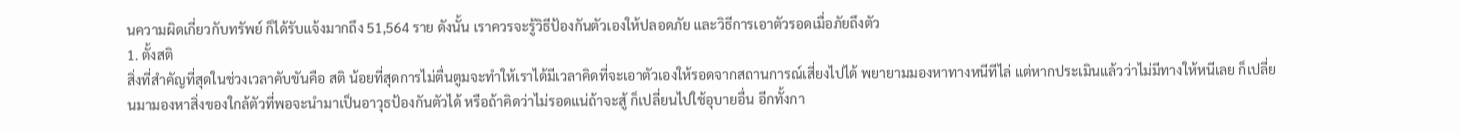นความผิดเกี่ยวกับทรัพย์ ก็ได้รับแจ้งมากถึง 51,564 ราย ดังนั้น เราควรจะรู้วิธีป้องกันตัวเองให้ปลอดภัย และวิธีการเอาตัวรอดเมื่อภัยถึงตัว
1. ตั้งสติ
สิ่งที่สำคัญที่สุดในช่วงเวลาคับขันคือ สติ น้อยที่สุดการไม่ตื่นตูมจะทำให้เราได้มีเวลาคิดที่จะเอาตัวเองให้รอดจากสถานการณ์เสี่ยงไปได้ พยายามมองหาทางหนีทีไล่ แต่หากประเมินแล้วว่าไม่มีทางให้หนีเลย ก็เปลี่ยนมามองหาสิ่งของใกล้ตัวที่พอจะนำมาเป็นอาวุธป้องกันตัวได้ หรือถ้าคิดว่าไม่รอดแน่ถ้าจะสู้ ก็เปลี่ยนไปใช้อุบายอื่น อีกทั้งกา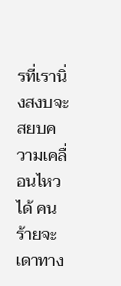รที่เรานิ่งสงบจะสยบความเคลื่อนไหวได้ คนร้ายจะเดาทาง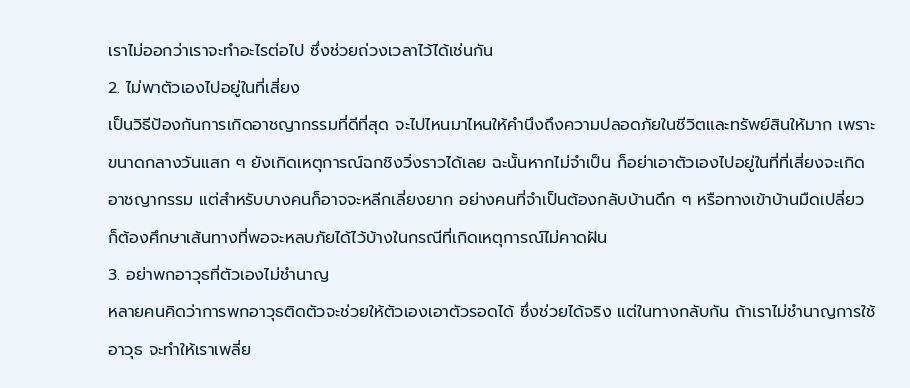เราไม่ออกว่าเราจะทำอะไรต่อไป ซึ่งช่วยถ่วงเวลาไว้ได้เช่นกัน
2. ไม่พาตัวเองไปอยู่ในที่เสี่ยง
เป็นวิธีป้องกันการเกิดอาชญากรรมที่ดีที่สุด จะไปไหนมาไหนให้คำนึงถึงความปลอดภัยในชีวิตและทรัพย์สินให้มาก เพราะขนาดกลางวันแสก ๆ ยังเกิดเหตุการณ์ฉกชิงวิ่งราวได้เลย ฉะนั้นหากไม่จำเป็น ก็อย่าเอาตัวเองไปอยู่ในที่ที่เสี่ยงจะเกิดอาชญากรรม แต่สำหรับบางคนก็อาจจะหลีกเลี่ยงยาก อย่างคนที่จำเป็นต้องกลับบ้านดึก ๆ หรือทางเข้าบ้านมืดเปลี่ยว ก็ต้องศึกษาเส้นทางที่พอจะหลบภัยได้ไว้บ้างในกรณีที่เกิดเหตุการณ์ไม่คาดฝัน
3. อย่าพกอาวุธที่ตัวเองไม่ชำนาญ
หลายคนคิดว่าการพกอาวุธติดตัวจะช่วยให้ตัวเองเอาตัวรอดได้ ซึ่งช่วยได้จริง แต่ในทางกลับกัน ถ้าเราไม่ชำนาญการใช้อาวุธ จะทำให้เราเพลี่ย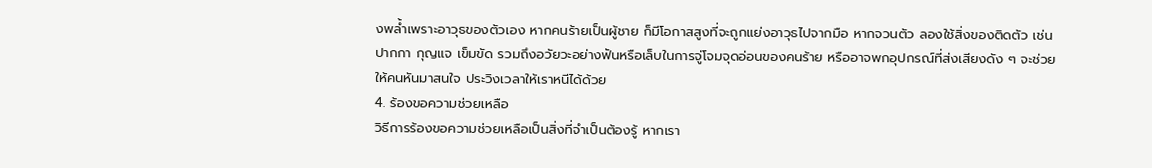งพล้ำเพราะอาวุธของตัวเอง หากคนร้ายเป็นผู้ชาย ก็มีโอกาสสูงที่จะถูกแย่งอาวุธไปจากมือ หากจวนตัว ลองใช้สิ่งของติดตัว เช่น ปากกา กุญแจ เข็มขัด รวมถึงอวัยวะอย่างฟันหรือเล็บในการจู่โจมจุดอ่อนของคนร้าย หรืออาจพกอุปกรณ์ที่ส่งเสียงดัง ๆ จะช่วยให้คนหันมาสนใจ ประวิงเวลาให้เราหนีได้ด้วย
4. ร้องขอความช่วยเหลือ
วิธีการร้องขอความช่วยเหลือเป็นสิ่งที่จำเป็นต้องรู้ หากเรา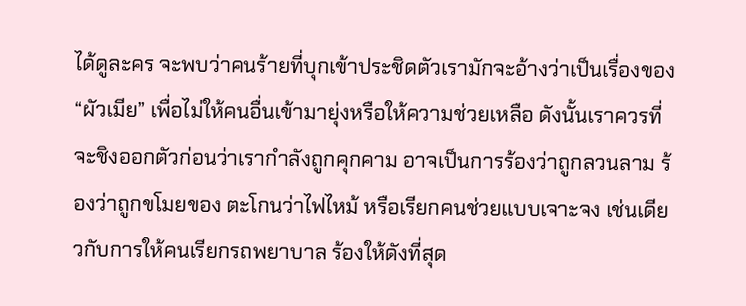ได้ดูละคร จะพบว่าคนร้ายที่บุกเข้าประชิดตัวเรามักจะอ้างว่าเป็นเรื่องของ “ผัวเมีย” เพื่อไม่ให้คนอื่นเข้ามายุ่งหรือให้ความช่วยเหลือ ดังนั้นเราควรที่จะชิงออกตัวก่อนว่าเรากำลังถูกคุกคาม อาจเป็นการร้องว่าถูกลวนลาม ร้องว่าถูกขโมยของ ตะโกนว่าไฟไหม้ หรือเรียกคนช่วยแบบเจาะจง เช่นเดียวกับการให้คนเรียกรถพยาบาล ร้องให้ดังที่สุด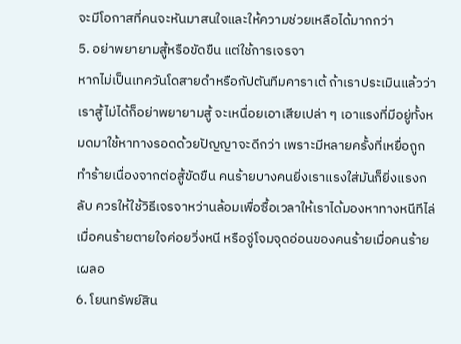จะมีโอกาสที่คนจะหันมาสนใจและให้ความช่วยเหลือได้มากกว่า
5. อย่าพยายามสู้หรือขัดขืน แต่ใช้การเจรจา
หากไม่เป็นเทควันโดสายดำหรือกัปตันทีมคาราเต้ ถ้าเราประเมินแล้วว่าเราสู้ไม่ได้ก็อย่าพยายามสู้ จะเหนื่อยเอาเสียเปล่า ๆ เอาแรงที่มีอยู่ทั้งหมดมาใช้หาทางรอดด้วยปัญญาจะดีกว่า เพราะมีหลายครั้งที่เหยื่อถูกทำร้ายเนื่องจากต่อสู้ขัดขืน คนร้ายบางคนยิ่งเราแรงใส่มันก็ยิ่งแรงกลับ ควรให้ใช้วิธีเจรจาหว่านล้อมเพื่อซื้อเวลาให้เราได้มองหาทางหนีทีไล่ เมื่อคนร้ายตายใจค่อยวิ่งหนี หรือจู่โจมจุดอ่อนของคนร้ายเมื่อคนร้ายเผลอ
6. โยนทรัพย์สิน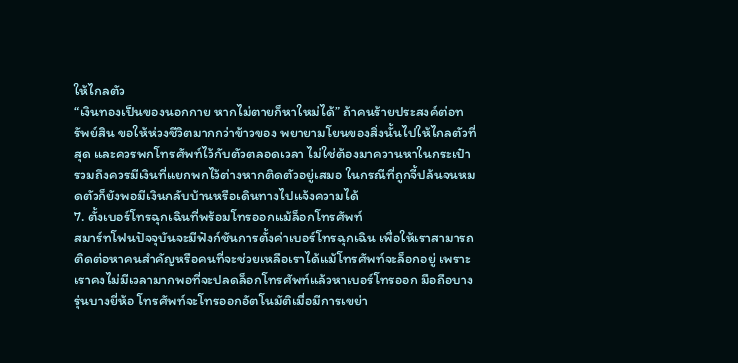ให้ไกลตัว
“เงินทองเป็นของนอกกาย หากไม่ตายก็หาใหม่ได้” ถ้าคนร้ายประสงค์ต่อทรัพย์สิน ขอให้ห่วงชีวิตมากกว่าข้าวของ พยายามโยนของสิ่งนั้นไปให้ไกลตัวที่สุด และควรพกโทรศัพท์ไว้กับตัวตลอดเวลา ไม่ใช่ต้องมาควานหาในกระเป๋า รวมถึงควรมีเงินที่แยกพกไว้ต่างหากติดตัวอยู่เสมอ ในกรณีที่ถูกจี้ปล้นจนหมดตัวก็ยังพอมีเงินกลับบ้านหรือเดินทางไปแจ้งความได้
7. ตั้งเบอร์โทรฉุกเฉินที่พร้อมโทรออกแม้ล็อกโทรศัพท์
สมาร์ทโฟนปัจจุบันจะมีฟังก์ชันการตั้งค่าเบอร์โทรฉุกเฉิน เพื่อให้เราสามารถติดต่อหาคนสำคัญหรือคนที่จะช่วยเหลือเราได้แม้โทรศัพท์จะล็อกอยู่ เพราะเราคงไม่มีเวลามากพอที่จะปลดล็อกโทรศัพท์แล้วหาเบอร์โทรออก มือถือบางรุ่นบางยี่ห้อ โทรศัพท์จะโทรออกอัตโนมัติเมื่อมีการเขย่า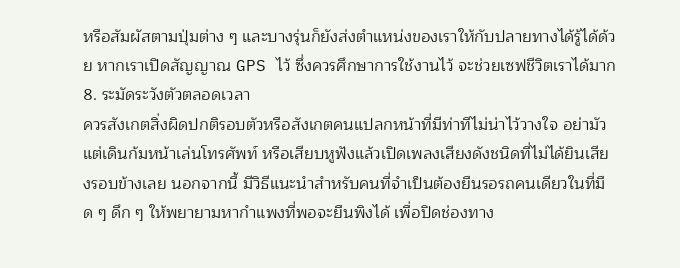หรือสัมผัสตามปุ่มต่าง ๆ และบางรุ่นก็ยังส่งตำแหน่งของเราให้กับปลายทางได้รู้ได้ด้วย หากเราเปิดสัญญาณ GPS ไว้ ซึ่งควรศึกษาการใช้งานไว้ จะช่วยเซฟชีวิตเราได้มาก
8. ระมัดระวังตัวตลอดเวลา
ควรสังเกตสิ่งผิดปกติรอบตัวหรือสังเกตคนแปลกหน้าที่มีท่าทีไม่น่าไว้วางใจ อย่ามัวแต่เดินก้มหน้าเล่นโทรศัพท์ หรือเสียบหูฟังแล้วเปิดเพลงเสียงดังชนิดที่ไม่ได้ยินเสียงรอบข้างเลย นอกจากนี้ มีวิธีแนะนำสำหรับคนที่จำเป็นต้องยืนรอรถคนเดียวในที่มืด ๆ ดึก ๆ ให้พยายามหากำแพงที่พอจะยืนพิงได้ เพื่อปิดช่องทาง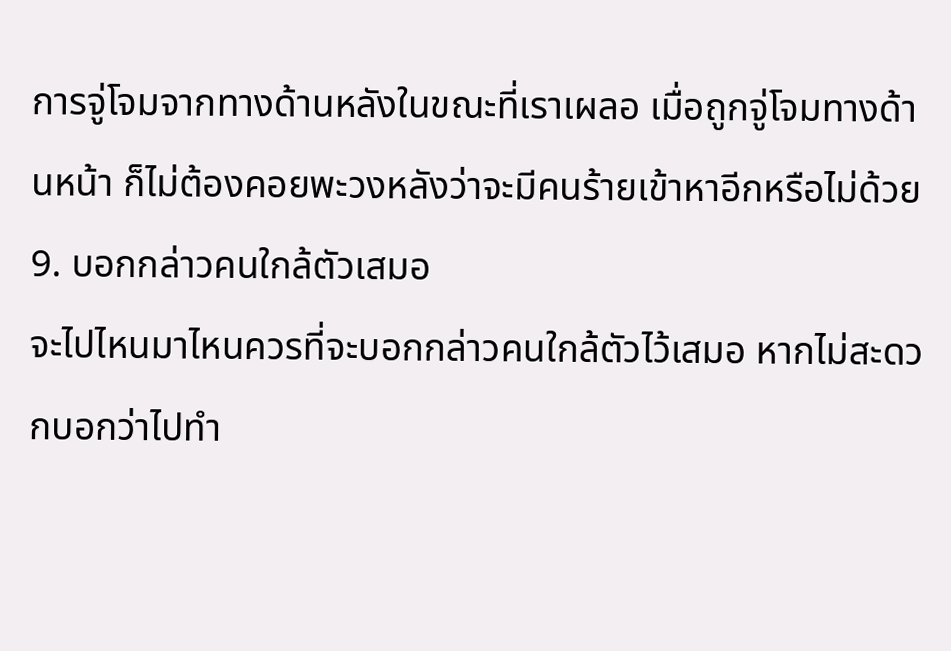การจู่โจมจากทางด้านหลังในขณะที่เราเผลอ เมื่อถูกจู่โจมทางด้านหน้า ก็ไม่ต้องคอยพะวงหลังว่าจะมีคนร้ายเข้าหาอีกหรือไม่ด้วย
9. บอกกล่าวคนใกล้ตัวเสมอ
จะไปไหนมาไหนควรที่จะบอกกล่าวคนใกล้ตัวไว้เสมอ หากไม่สะดวกบอกว่าไปทำ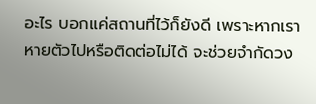อะไร บอกแค่สถานที่ไว้ก็ยังดี เพราะหากเราหายตัวไปหรือติดต่อไม่ได้ จะช่วยจำกัดวง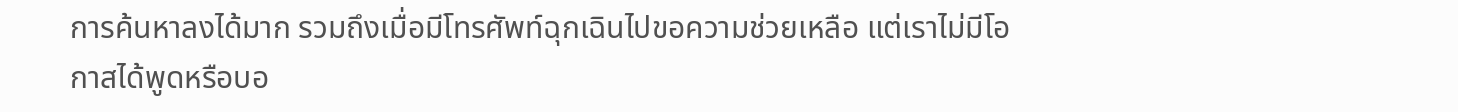การค้นหาลงได้มาก รวมถึงเมื่อมีโทรศัพท์ฉุกเฉินไปขอความช่วยเหลือ แต่เราไม่มีโอกาสได้พูดหรือบอ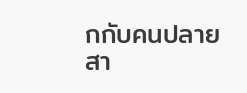กกับคนปลายสา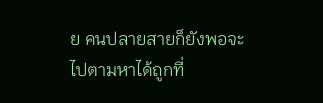ย คนปลายสายก็ยังพอจะไปตามหาได้ถูกที่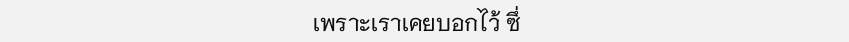เพราะเราเคยบอกไว้ ซึ่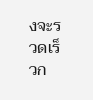งจะรวดเร็วก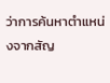ว่าการค้นหาตำแหน่งจากสัญ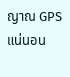ญาณ GPS แน่นอน